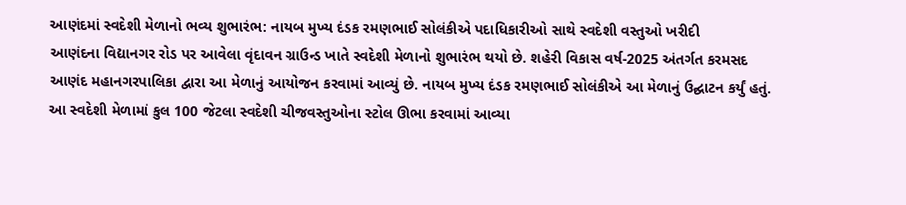આણંદમાં સ્વદેશી મેળાનો ભવ્ય શુભારંભ: નાયબ મુખ્ય દંડક રમણભાઈ સોલંકીએ પદાધિકારીઓ સાથે સ્વદેશી વસ્તુઓ ખરીદી
આણંદના વિદ્યાનગર રોડ પર આવેલા વૃંદાવન ગ્રાઉન્ડ ખાતે સ્વદેશી મેળાનો શુભારંભ થયો છે. શહેરી વિકાસ વર્ષ-2025 અંતર્ગત કરમસદ આણંદ મહાનગરપાલિકા દ્વારા આ મેળાનું આયોજન કરવામાં આવ્યું છે. નાયબ મુખ્ય દંડક રમણભાઈ સોલંકીએ આ મેળાનું ઉદ્ઘાટન કર્યું હતું. આ સ્વદેશી મેળામાં કુલ 100 જેટલા સ્વદેશી ચીજવસ્તુઓના સ્ટોલ ઊભા કરવામાં આવ્યા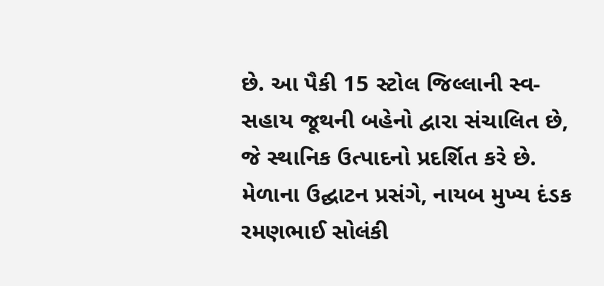છે. આ પૈકી 15 સ્ટોલ જિલ્લાની સ્વ-સહાય જૂથની બહેનો દ્વારા સંચાલિત છે, જે સ્થાનિક ઉત્પાદનો પ્રદર્શિત કરે છે.
મેળાના ઉદ્ઘાટન પ્રસંગે, નાયબ મુખ્ય દંડક રમણભાઈ સોલંકી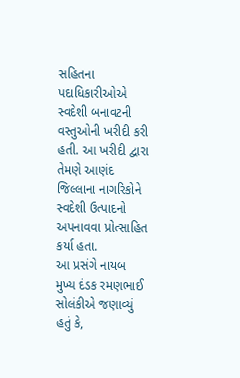સહિતના પદાધિકારીઓએ સ્વદેશી બનાવટની વસ્તુઓની ખરીદી કરી હતી. આ ખરીદી દ્વારા તેમણે આણંદ જિલ્લાના નાગરિકોને સ્વદેશી ઉત્પાદનો અપનાવવા પ્રોત્સાહિત કર્યા હતા.
આ પ્રસંગે નાયબ મુખ્ય દંડક રમણભાઈ સોલંકીએ જણાવ્યું હતું કે,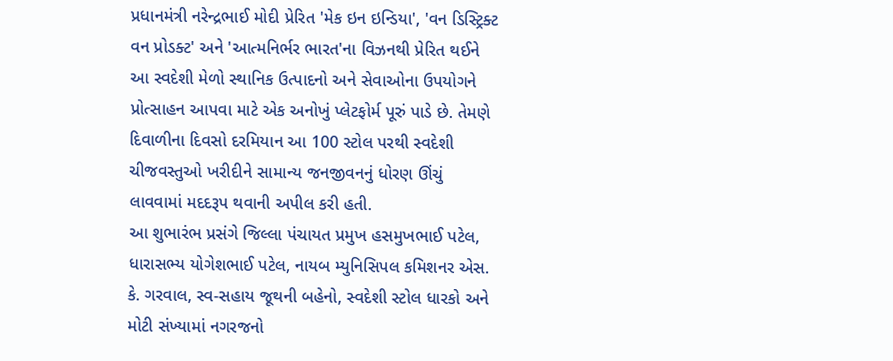પ્રધાનમંત્રી નરેન્દ્રભાઈ મોદી પ્રેરિત 'મેક ઇન ઇન્ડિયા', 'વન ડિસ્ટ્રિક્ટ વન પ્રોડક્ટ' અને 'આત્મનિર્ભર ભારત'ના વિઝનથી પ્રેરિત થઈને આ સ્વદેશી મેળો સ્થાનિક ઉત્પાદનો અને સેવાઓના ઉપયોગને પ્રોત્સાહન આપવા માટે એક અનોખું પ્લેટફોર્મ પૂરું પાડે છે. તેમણે દિવાળીના દિવસો દરમિયાન આ 100 સ્ટોલ પરથી સ્વદેશી ચીજવસ્તુઓ ખરીદીને સામાન્ય જનજીવનનું ધોરણ ઊંચું લાવવામાં મદદરૂપ થવાની અપીલ કરી હતી.
આ શુભારંભ પ્રસંગે જિલ્લા પંચાયત પ્રમુખ હસમુખભાઈ પટેલ, ધારાસભ્ય યોગેશભાઈ પટેલ, નાયબ મ્યુનિસિપલ કમિશનર એસ. કે. ગરવાલ, સ્વ-સહાય જૂથની બહેનો, સ્વદેશી સ્ટોલ ધારકો અને મોટી સંખ્યામાં નગરજનો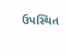ઉપસ્થિત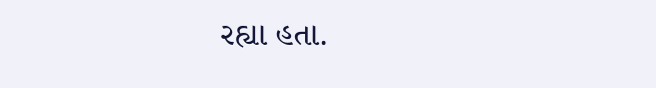રહ્યા હતા.